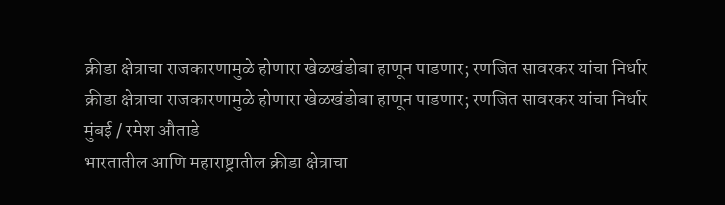क्रीडा क्षेत्राचा राजकारणामुळे होणारा खेळखंडोबा हाणून पाडणार; रणजित सावरकर यांचा निर्धार
क्रीडा क्षेत्राचा राजकारणामुळे होणारा खेळखंडोबा हाणून पाडणार; रणजित सावरकर यांचा निर्धार
मुंबई / रमेश औताडे
भारतातील आणि महाराष्ट्रातील क्रीडा क्षेत्राचा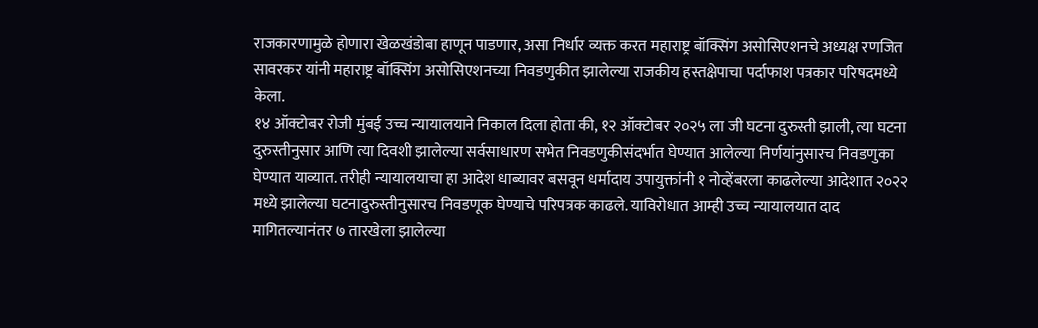राजकारणामुळे होणारा खेळखंडोबा हाणून पाडणार, असा निर्धार व्यक्त करत महाराष्ट्र बॉक्सिंग असोसिएशनचे अध्यक्ष रणजित सावरकर यांनी महाराष्ट्र बॉक्सिंग असोसिएशनच्या निवडणुकीत झालेल्या राजकीय हस्तक्षेपाचा पर्दाफाश पत्रकार परिषदमध्ये केला.
१४ ऑक्टोबर रोजी मुंबई उच्च न्यायालयाने निकाल दिला होता की, १२ ऑक्टोबर २०२५ ला जी घटना दुरुस्ती झाली, त्या घटना दुरुस्तीनुसार आणि त्या दिवशी झालेल्या सर्वसाधारण सभेत निवडणुकीसंदर्भात घेण्यात आलेल्या निर्णयांनुसारच निवडणुका घेण्यात याव्यात. तरीही न्यायालयाचा हा आदेश धाब्यावर बसवून धर्मादाय उपायुक्तांनी १ नोव्हेंबरला काढलेल्या आदेशात २०२२ मध्ये झालेल्या घटनादुरुस्तीनुसारच निवडणूक घेण्याचे परिपत्रक काढले. याविरोधात आम्ही उच्च न्यायालयात दाद मागितल्यानंतर ७ तारखेला झालेल्या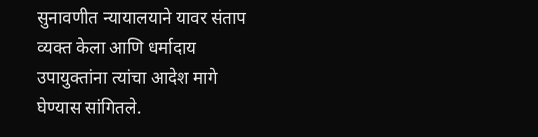सुनावणीत न्यायालयाने यावर संताप व्यक्त केला आणि धर्मादाय उपायुक्तांना त्यांचा आदेश मागे घेण्यास सांगितले.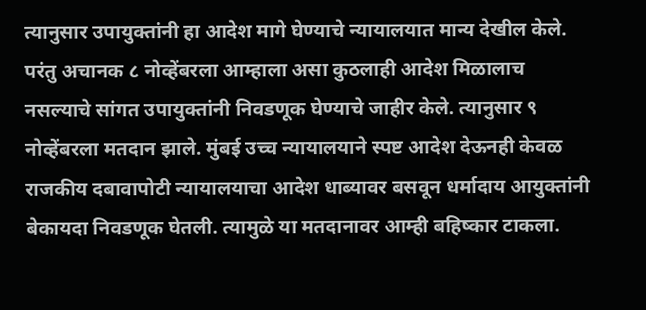त्यानुसार उपायुक्तांनी हा आदेश मागे घेण्याचे न्यायालयात मान्य देखील केले. परंतु अचानक ८ नोव्हेंबरला आम्हाला असा कुठलाही आदेश मिळालाच नसल्याचे सांगत उपायुक्तांनी निवडणूक घेण्याचे जाहीर केले. त्यानुसार ९ नोव्हेंबरला मतदान झाले. मुंबई उच्च न्यायालयाने स्पष्ट आदेश देऊनही केवळ राजकीय दबावापोटी न्यायालयाचा आदेश धाब्यावर बसवून धर्मादाय आयुक्तांनी बेकायदा निवडणूक घेतली. त्यामुळे या मतदानावर आम्ही बहिष्कार टाकला.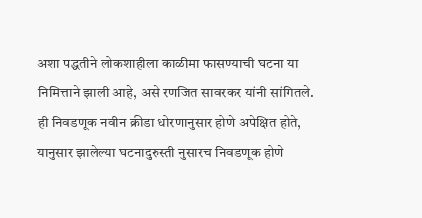अशा पद्धतीने लोकशाहीला काळीमा फासण्याची घटना या निमित्ताने झाली आहे, असे रणजित सावरकर यांनी सांगितले.
ही निवडणूक नवीन क्रीडा धोरणानुसार होणे अपेक्षित होते, यानुसार झालेल्या घटनादुरुस्ती नुसारच निवडणूक होणे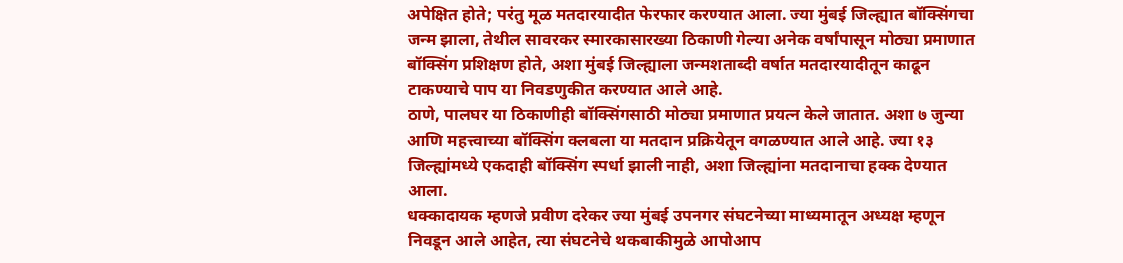अपेक्षित होते; परंतु मूळ मतदारयादीत फेरफार करण्यात आला. ज्या मुंबई जिल्ह्यात बॉक्सिंगचा जन्म झाला, तेथील सावरकर स्मारकासारख्या ठिकाणी गेल्या अनेक वर्षांपासून मोठ्या प्रमाणात बॉक्सिंग प्रशिक्षण होते, अशा मुंबई जिल्ह्याला जन्मशताब्दी वर्षात मतदारयादीतून काढून टाकण्याचे पाप या निवडणुकीत करण्यात आले आहे.
ठाणे, पालघर या ठिकाणीही बॉक्सिंगसाठी मोठ्या प्रमाणात प्रयत्न केले जातात. अशा ७ जुन्या आणि महत्त्वाच्या बॉक्सिंग क्लबला या मतदान प्रक्रियेतून वगळण्यात आले आहे. ज्या १३ जिल्ह्यांमध्ये एकदाही बॉक्सिंग स्पर्धा झाली नाही, अशा जिल्ह्यांना मतदानाचा हक्क देण्यात आला.
धक्कादायक म्हणजे प्रवीण दरेकर ज्या मुंबई उपनगर संघटनेच्या माध्यमातून अध्यक्ष म्हणून निवडून आले आहेत, त्या संघटनेचे थकबाकीमुळे आपोआप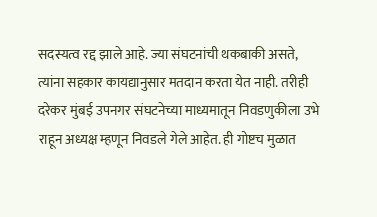सदस्यत्व रद्द झाले आहे. ज्या संघटनांची थकबाकी असते, त्यांना सहकार कायद्यानुसार मतदान करता येत नाही. तरीही दरेकर मुंबई उपनगर संघटनेच्या माध्यमातून निवडणुकीला उभे राहून अध्यक्ष म्हणून निवडले गेले आहेत. ही गोष्टच मुळात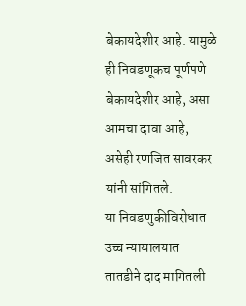बेकायदेशीर आहे. यामुळे ही निवडणूकच पूर्णपणे बेकायदेशीर आहे, असा आमचा दावा आहे, असेही रणजित सावरकर यांनी सांगितले.
या निवडणुकीविरोधात उच्च न्यायालयात तातडीने दाद मागितली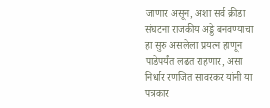जाणार असून, अशा सर्व क्रीडा संघटना राजकीय अड्डे बनवण्याचा हा सुरु असलेला प्रयत्न हाणून पाडेपर्यंत लढत राहणार, असा निर्धार रणजित सावरकर यांनी या पत्रकार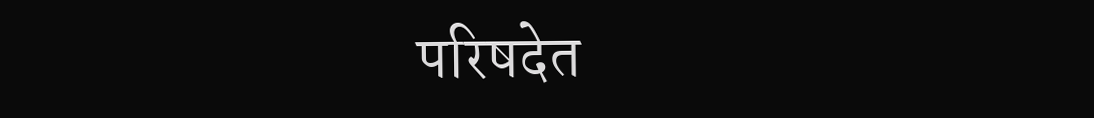परिषदेत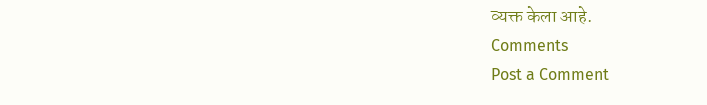व्यक्त केला आहे.
Comments
Post a Comment